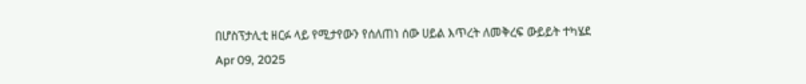በሆስፕታሊቲ ዘርፉ ላይ የሚታየውን የሰለጠነ ሰው ሀይል እጥረት ለመቅረፍ ውይይት ተካሄደ
Apr 09, 2025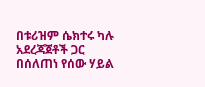በቱሪዝም ሴክተሩ ካሉ አደረጃጀቶች ጋር በሰለጠነ የሰው ሃይል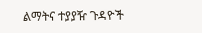ልማትና ተያያዥ ጉዳዮች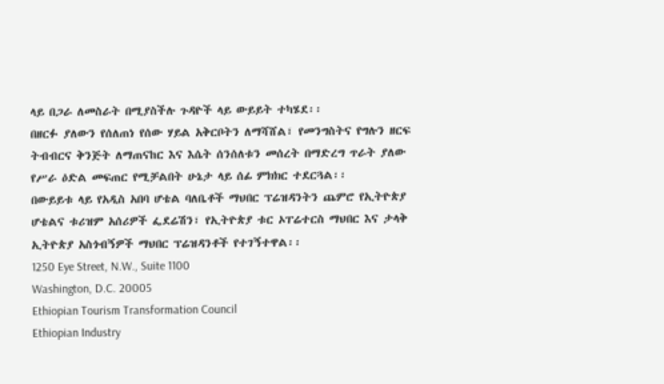ላይ በጋራ ለመስራት በሚያስችሉ ጉዳዮች ላይ ውይይት ተካሄደ፡፡
በዘርፉ ያለውን የሰለጠነ የሰው ሃይል አቅርቦትን ለማሻሸል፣ የመንግስትና የግሉን ዘርፍ ትብብርና ቅንጅት ለማጠናከር እና እሴት ሰንሰለቱን መሰረት በማድረግ ጥራት ያለው የሥራ ዕድል መፍጠር የሚቻልበት ሁኔታ ላይ ሰፊ ምክክር ተደርጓል፡፡
በውይይቱ ላይ የአዲስ አበባ ሆቴል ባለቤቶች ማህበር ፕሬዝዳንትን ጨምሮ የኢትዮጵያ ሆቴልና ቱሪዝም አሰሪዎች ፌደሬሽን፣ የኢትዮጵያ ቱር ኦፐሬተርስ ማህበር እና ታላቅ ኢትዮጵያ አስጎብኝዎች ማህበር ፕሬዝዳንቶች የተገኝተዋል፡፡
1250 Eye Street, N.W., Suite 1100
Washington, D.C. 20005
Ethiopian Tourism Transformation Council
Ethiopian Industry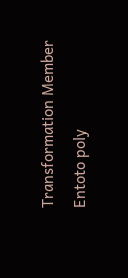Transformation Member
Entoto poly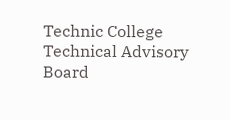Technic College Technical Advisory Board